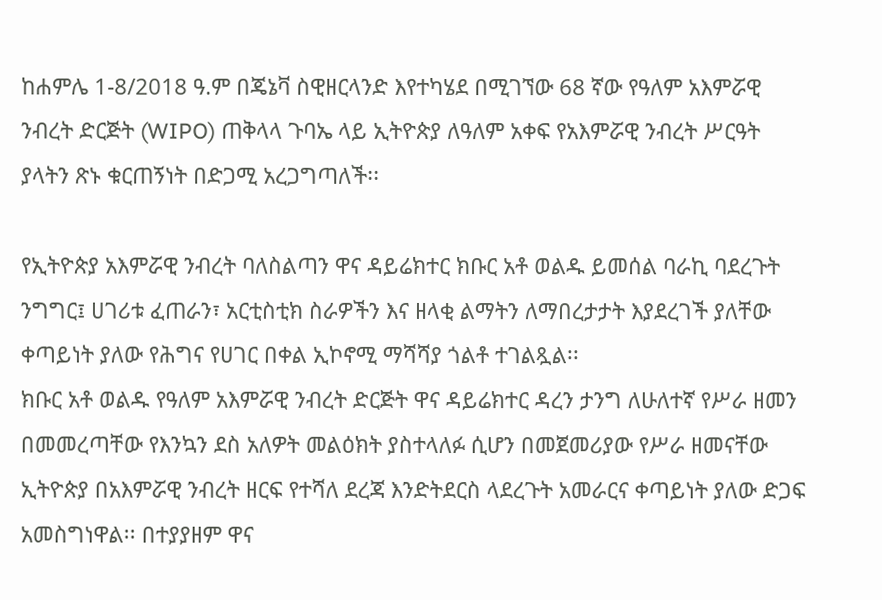ከሐምሌ 1-8/2018 ዓ.ም በጄኔቫ ስዊዘርላንድ እየተካሄደ በሚገኘው 68 ኛው የዓለም አእምሯዊ ንብረት ድርጅት (WIPO) ጠቅላላ ጉባኤ ላይ ኢትዮጵያ ለዓለም አቀፍ የአእምሯዊ ንብረት ሥርዓት ያላትን ጽኑ ቁርጠኝነት በድጋሚ አረጋግጣለች፡፡

የኢትዮጵያ አእምሯዊ ንብረት ባለስልጣን ዋና ዳይሬክተር ክቡር አቶ ወልዱ ይመሰል ባራኪ ባደረጉት ንግግር፤ ሀገሪቱ ፈጠራን፣ አርቲስቲክ ስራዎችን እና ዘላቂ ልማትን ለማበረታታት እያደረገች ያለቸው ቀጣይነት ያለው የሕግና የሀገር በቀል ኢኮኖሚ ማሻሻያ ጎልቶ ተገልጿል፡፡
ክቡር አቶ ወልዱ የዓለም አእምሯዊ ንብረት ድርጅት ዋና ዳይሬክተር ዳረን ታንግ ለሁለተኛ የሥራ ዘመን በመመረጣቸው የእንኳን ደስ አለዎት መልዕክት ያስተላለፉ ሲሆን በመጀመሪያው የሥራ ዘመናቸው ኢትዮጵያ በአእምሯዊ ንብረት ዘርፍ የተሻለ ደረጃ እንድትደርስ ላደረጉት አመራርና ቀጣይነት ያለው ድጋፍ አመስግነዋል፡፡ በተያያዘም ዋና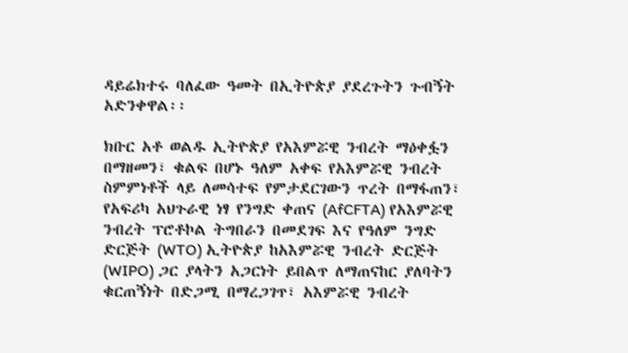ዳይሬክተሩ ባለፈው ዓመት በኢትዮጵያ ያደረጉትን ጉብኝት አድንቀዋል፡፡

ክቡር አቶ ወልዱ ኢትዮጵያ የአእምሯዊ ንብረት ማዕቀፏን በማዘመን፣ ቁልፍ በሆኑ ዓለም አቀፍ የአእምሯዊ ንብረት ስምምነቶች ላይ ለመሳተፍ የምታደርገውን ጥረት በማፋጠን፣ የአፍሪካ አህጉራዊ ነፃ የንግድ ቀጠና (AfCFTA) የአእምሯዊ ንብረት ፕሮቶኮል ትግበራን በመደገፍ እና የዓለም ንግድ ድርጅት (WTO) ኢትዮጵያ ከአእምሯዊ ንብረት ድርጅት (WIPO) ጋር ያላትን አጋርነት ይበልጥ ለማጠናከር ያለባትን ቁርጠኝነት በድጋሚ በማረጋገጥ፣ አእምሯዊ ንብረት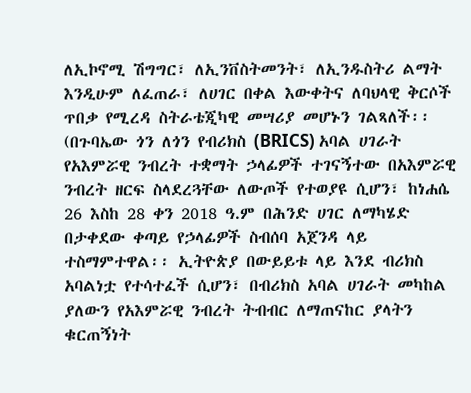ለኢኮኖሚ ሽግግር፣ ለኢንቨስትመንት፣ ለኢንዱስትሪ ልማት እንዲሁም ለፈጠራ፣ ለሀገር በቀል እውቀትና ለባህላዊ ቅርሶች ጥበቃ የሚረዳ ስትራቴጂካዊ መሣሪያ መሆኑን ገልጻለች፡፡
(በጉባኤው ጎን ለጎን የብሪክስ (BRICS) አባል ሀገራት የአእምሯዊ ንብረት ተቋማት ኃላፊዎች ተገናኝተው በአእምሯዊ ንብረት ዘርፍ ስላደረጓቸው ለውጦች የተወያዩ ሲሆን፣ ከነሐሴ 26 እስከ 28 ቀን 2018 ዓ.ም በሕንድ ሀገር ለማካሄድ በታቀደው ቀጣይ የኃላፊዎች ስብሰባ አጀንዳ ላይ ተስማምተዋል፡፡ ኢትዮጵያ በውይይቱ ላይ እንደ ብሪክስ አባልነቷ የተሳተፈች ሲሆን፣ በብሪክስ አባል ሀገራት መካከል ያለውን የአእምሯዊ ንብረት ትብብር ለማጠናከር ያላትን ቁርጠኝነት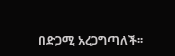በድጋሚ አረጋግጣለች፡፡